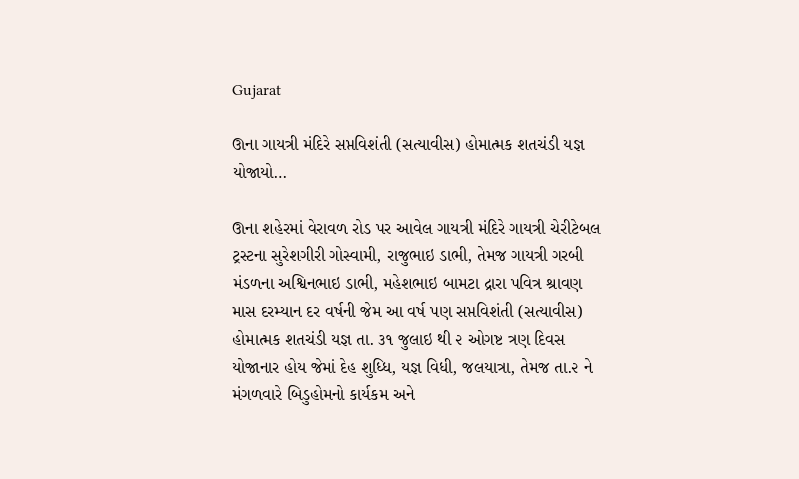Gujarat

ઊના ગાયત્રી મંદિરે સપ્તવિશંતી (સત્યાવીસ) હોમાત્મક શતચંડી યજ્ઞ યોજાયો…

ઊના શહેરમાં વેરાવળ રોડ પર આવેલ ગાયત્રી મંદિરે ગાયત્રી ચેરીટેબલ ટ્રસ્ટના સુરેશગીરી ગોસ્વામી, રાજુભાઇ ડાભી, તેમજ ગાયત્રી ગરબી મંડળના અશ્વિનભાઇ ડાભી, મહેશભાઇ બામટા દ્રારા પવિત્ર શ્રાવણ માસ દરમ્યાન દર વર્ષની જેમ આ વર્ષ પણ સપ્તવિશંતી (સત્યાવીસ) હોમાત્મક શતચંડી યજ્ઞ તા. ૩૧ જુલાઇ થી ૨ ઓગષ્ટ ત્રણ દિવસ યોજાનાર હોય જેમાં દેહ શુધ્ધિ, યજ્ઞ વિધી, જલયાત્રા, તેમજ તા.૨ ને મંગળવારે બિડુહોમનો કાર્યકમ અને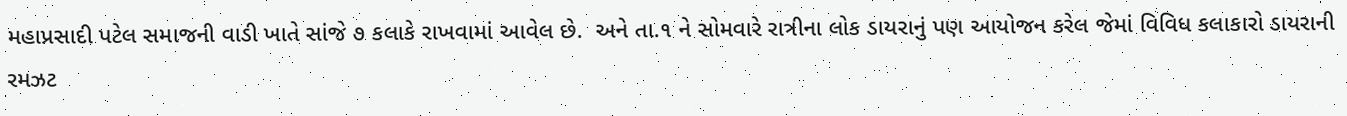મહાપ્રસાદી પટેલ સમાજની વાડી ખાતે સાંજે ૭ કલાકે રાખવામાં આવેલ છે.  અને તા.૧ ને સોમવારે રાત્રીના લોક ડાયરાનું પણ આયોજન કરેલ જેમાં વિવિધ કલાકારો ડાયરાની રમઝટ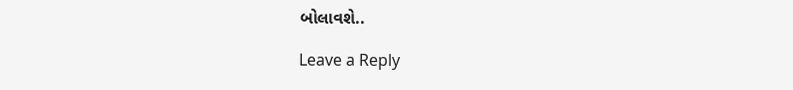બોલાવશે..

Leave a Reply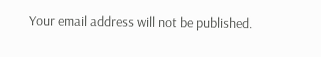Your email address will not be published.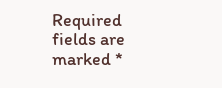Required fields are marked *